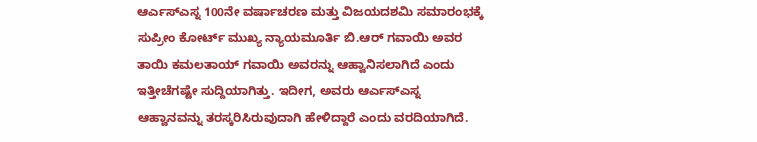ಆರ್ಎಸ್ಎಸ್ನ 100ನೇ ವರ್ಷಾಚರಣ ಮತ್ತು ವಿಜಯದಶಮಿ ಸಮಾರಂಭಕ್ಕೆ ಸುಪ್ರೀಂ ಕೋರ್ಟ್ ಮುಖ್ಯ ನ್ಯಾಯಮೂರ್ತಿ ಬಿ.ಆರ್ ಗವಾಯಿ ಅವರ ತಾಯಿ ಕಮಲತಾಯ್ ಗವಾಯಿ ಅವರನ್ನು ಆಹ್ವಾನಿಸಲಾಗಿದೆ ಎಂದು ಇತ್ತೀಚೆಗಷ್ಟೇ ಸುದ್ದಿಯಾಗಿತ್ತು. ಇದೀಗ, ಅವರು ಆರ್ಎಸ್ಎಸ್ನ ಆಹ್ವಾನವನ್ನು ತರಸ್ಕರಿಸಿರುವುದಾಗಿ ಹೇಳಿದ್ದಾರೆ ಎಂದು ವರದಿಯಾಗಿದೆ.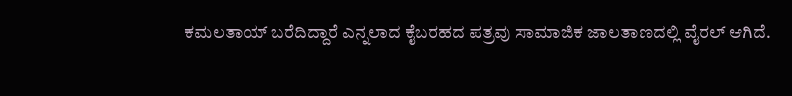ಕಮಲತಾಯ್ ಬರೆದಿದ್ದಾರೆ ಎನ್ನಲಾದ ಕೈಬರಹದ ಪತ್ರವು ಸಾಮಾಜಿಕ ಜಾಲತಾಣದಲ್ಲಿ ವೈರಲ್ ಆಗಿದೆ.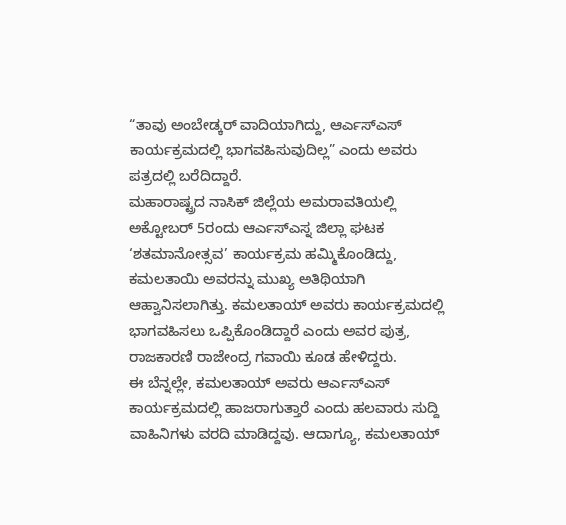“ತಾವು ಅಂಬೇಡ್ಕರ್ ವಾದಿಯಾಗಿದ್ದು, ಆರ್ಎಸ್ಎಸ್ ಕಾರ್ಯಕ್ರಮದಲ್ಲಿ ಭಾಗವಹಿಸುವುದಿಲ್ಲ” ಎಂದು ಅವರು ಪತ್ರದಲ್ಲಿ ಬರೆದಿದ್ದಾರೆ.
ಮಹಾರಾಷ್ಟ್ರದ ನಾಸಿಕ್ ಜಿಲ್ಲೆಯ ಅಮರಾವತಿಯಲ್ಲಿ ಅಕ್ಟೋಬರ್ 5ರಂದು ಆರ್ಎಸ್ಎಸ್ನ ಜಿಲ್ಲಾ ಘಟಕ ‘ಶತಮಾನೋತ್ಸವ’ ಕಾರ್ಯಕ್ರಮ ಹಮ್ಮಿಕೊಂಡಿದ್ದು, ಕಮಲತಾಯಿ ಅವರನ್ನು ಮುಖ್ಯ ಅತಿಥಿಯಾಗಿ ಆಹ್ವಾನಿಸಲಾಗಿತ್ತು. ಕಮಲತಾಯ್ ಅವರು ಕಾರ್ಯಕ್ರಮದಲ್ಲಿ ಭಾಗವಹಿಸಲು ಒಪ್ಪಿಕೊಂಡಿದ್ದಾರೆ ಎಂದು ಅವರ ಪುತ್ರ, ರಾಜಕಾರಣಿ ರಾಜೇಂದ್ರ ಗವಾಯಿ ಕೂಡ ಹೇಳಿದ್ದರು.
ಈ ಬೆನ್ನಲ್ಲೇ, ಕಮಲತಾಯ್ ಅವರು ಆರ್ಎಸ್ಎಸ್ ಕಾರ್ಯಕ್ರಮದಲ್ಲಿ ಹಾಜರಾಗುತ್ತಾರೆ ಎಂದು ಹಲವಾರು ಸುದ್ದಿ ವಾಹಿನಿಗಳು ವರದಿ ಮಾಡಿದ್ದವು. ಆದಾಗ್ಯೂ, ಕಮಲತಾಯ್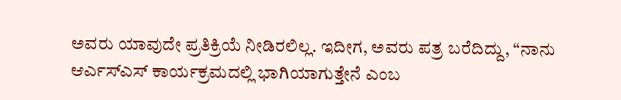ಅವರು ಯಾವುದೇ ಪ್ರತಿಕ್ರಿಯೆ ನೀಡಿರಲಿಲ್ಲ. ಇದೀಗ, ಅವರು ಪತ್ರ ಬರೆದಿದ್ದು, “ನಾನು ಆರ್ಎಸ್ಎಸ್ ಕಾರ್ಯಕ್ರಮದಲ್ಲಿ ಭಾಗಿಯಾಗುತ್ತೇನೆ ಎಂಬ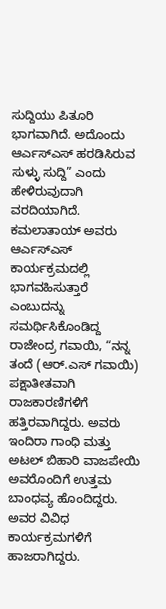ಸುದ್ದಿಯು ಪಿತೂರಿ ಭಾಗವಾಗಿದೆ. ಅದೊಂದು ಆರ್ಎಸ್ಎಸ್ ಹರಡಿಸಿರುವ ಸುಳ್ಳು ಸುದ್ದಿ” ಎಂದು ಹೇಳಿರುವುದಾಗಿ ವರದಿಯಾಗಿದೆ.
ಕಮಲಾತಾಯ್ ಅವರು ಆರ್ಎಸ್ಎಸ್ ಕಾರ್ಯಕ್ರಮದಲ್ಲಿ ಭಾಗವಹಿಸುತ್ತಾರೆ ಎಂಬುದನ್ನು ಸಮರ್ಥಿಸಿಕೊಂಡಿದ್ದ ರಾಜೇಂದ್ರ ಗವಾಯಿ, “ನನ್ನ ತಂದೆ (ಆರ್.ಎಸ್ ಗವಾಯಿ) ಪಕ್ಷಾತೀತವಾಗಿ ರಾಜಕಾರಣಿಗಳಿಗೆ ಹತ್ತಿರವಾಗಿದ್ದರು. ಅವರು ಇಂದಿರಾ ಗಾಂಧಿ ಮತ್ತು ಅಟಲ್ ಬಿಹಾರಿ ವಾಜಪೇಯಿ ಅವರೊಂದಿಗೆ ಉತ್ತಮ ಬಾಂಧವ್ಯ ಹೊಂದಿದ್ದರು. ಅವರ ವಿವಿಧ ಕಾರ್ಯಕ್ರಮಗಳಿಗೆ ಹಾಜರಾಗಿದ್ದರು.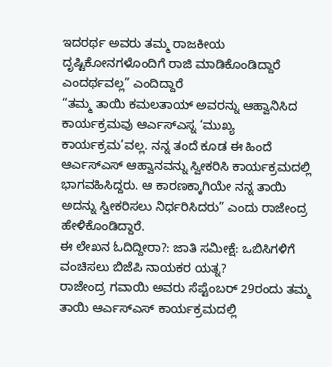ಇದರರ್ಥ ಅವರು ತಮ್ಮ ರಾಜಕೀಯ ದೃಷ್ಟಿಕೋನಗಳೊಂದಿಗೆ ರಾಜಿ ಮಾಡಿಕೊಂಡಿದ್ದಾರೆ ಎಂದರ್ಥವಲ್ಲ” ಎಂದಿದ್ದಾರೆ
“ತಮ್ಮ ತಾಯಿ ಕಮಲತಾಯ್ ಅವರನ್ನು ಆಹ್ವಾನಿಸಿದ ಕಾರ್ಯಕ್ರಮವು ಆರ್ಎಸ್ಎಸ್ನ ‘ಮುಖ್ಯ ಕಾರ್ಯಕ್ರಮ’ವಲ್ಲ. ನನ್ನ ತಂದೆ ಕೂಡ ಈ ಹಿಂದೆ ಆರ್ಎಸ್ಎಸ್ ಆಹ್ವಾನವನ್ನು ಸ್ವೀಕರಿಸಿ ಕಾರ್ಯಕ್ರಮದಲ್ಲಿ ಭಾಗವಹಿಸಿದ್ದರು. ಆ ಕಾರಣಕ್ಕಾಗಿಯೇ ನನ್ನ ತಾಯಿ ಅದನ್ನು ಸ್ವೀಕರಿಸಲು ನಿರ್ಧರಿಸಿದರು” ಎಂದು ರಾಜೇಂದ್ರ ಹೇಳಿಕೊಂಡಿದ್ದಾರೆ.
ಈ ಲೇಖನ ಓದಿದ್ದೀರಾ?: ಜಾತಿ ಸಮೀಕ್ಷೆ: ಒಬಿಸಿಗಳಿಗೆ ವಂಚಿಸಲು ಬಿಜೆಪಿ ನಾಯಕರ ಯತ್ನ?
ರಾಜೇಂದ್ರ ಗವಾಯಿ ಅವರು ಸೆಪ್ಟೆಂಬರ್ 29ರಂದು ತಮ್ಮ ತಾಯಿ ಆರ್ಎಸ್ಎಸ್ ಕಾರ್ಯಕ್ರಮದಲ್ಲಿ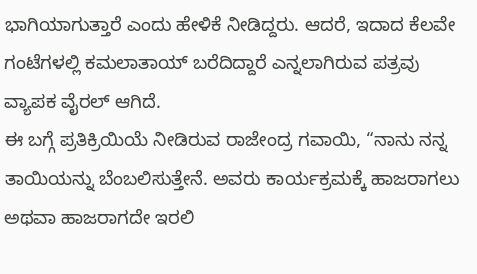ಭಾಗಿಯಾಗುತ್ತಾರೆ ಎಂದು ಹೇಳಿಕೆ ನೀಡಿದ್ದರು. ಆದರೆ, ಇದಾದ ಕೆಲವೇ ಗಂಟೆಗಳಲ್ಲಿ ಕಮಲಾತಾಯ್ ಬರೆದಿದ್ದಾರೆ ಎನ್ನಲಾಗಿರುವ ಪತ್ರವು ವ್ಯಾಪಕ ವೈರಲ್ ಆಗಿದೆ.
ಈ ಬಗ್ಗೆ ಪ್ರತಿಕ್ರಿಯಿಯೆ ನೀಡಿರುವ ರಾಜೇಂದ್ರ ಗವಾಯಿ, “ನಾನು ನನ್ನ ತಾಯಿಯನ್ನು ಬೆಂಬಲಿಸುತ್ತೇನೆ. ಅವರು ಕಾರ್ಯಕ್ರಮಕ್ಕೆ ಹಾಜರಾಗಲು ಅಥವಾ ಹಾಜರಾಗದೇ ಇರಲಿ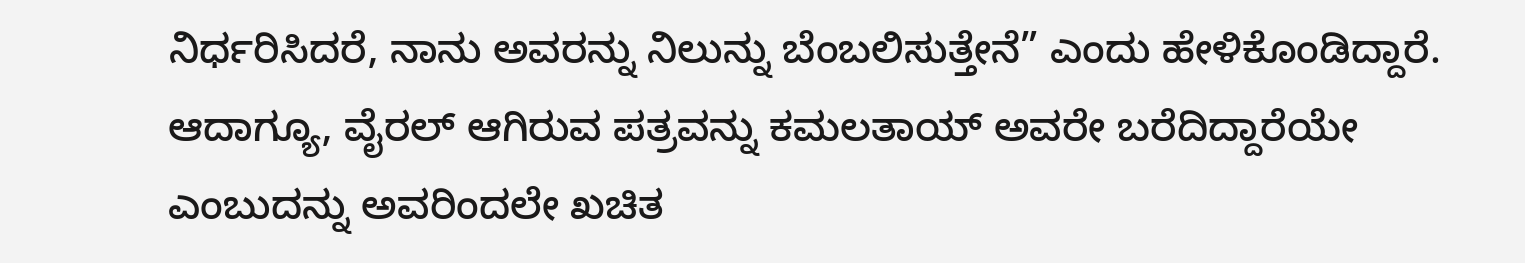ನಿರ್ಧರಿಸಿದರೆ, ನಾನು ಅವರನ್ನು ನಿಲುನ್ನು ಬೆಂಬಲಿಸುತ್ತೇನೆ” ಎಂದು ಹೇಳಿಕೊಂಡಿದ್ದಾರೆ.
ಆದಾಗ್ಯೂ, ವೈರಲ್ ಆಗಿರುವ ಪತ್ರವನ್ನು ಕಮಲತಾಯ್ ಅವರೇ ಬರೆದಿದ್ದಾರೆಯೇ ಎಂಬುದನ್ನು ಅವರಿಂದಲೇ ಖಚಿತ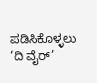ಪಡಿಸಿಕೊಳ್ಳಲು ‘ದಿ ವೈರ್’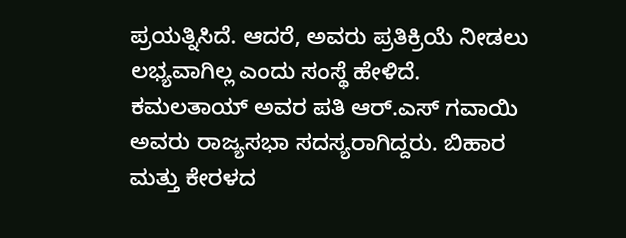ಪ್ರಯತ್ನಿಸಿದೆ. ಆದರೆ, ಅವರು ಪ್ರತಿಕ್ರಿಯೆ ನೀಡಲು ಲಭ್ಯವಾಗಿಲ್ಲ ಎಂದು ಸಂಸ್ಥೆ ಹೇಳಿದೆ.
ಕಮಲತಾಯ್ ಅವರ ಪತಿ ಆರ್.ಎಸ್ ಗವಾಯಿ ಅವರು ರಾಜ್ಯಸಭಾ ಸದಸ್ಯರಾಗಿದ್ದರು. ಬಿಹಾರ ಮತ್ತು ಕೇರಳದ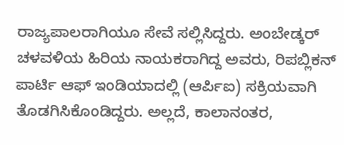ರಾಜ್ಯಪಾಲರಾಗಿಯೂ ಸೇವೆ ಸಲ್ಲಿಸಿದ್ದರು. ಅಂಬೇಡ್ಕರ್ ಚಳವಳಿಯ ಹಿರಿಯ ನಾಯಕರಾಗಿದ್ದ ಅವರು, ರಿಪಬ್ಲಿಕನ್ ಪಾರ್ಟಿ ಆಫ್ ಇಂಡಿಯಾದಲ್ಲಿ (ಆರ್ಪಿಐ) ಸಕ್ರಿಯವಾಗಿ ತೊಡಗಿಸಿಕೊಂಡಿದ್ದರು. ಅಲ್ಲದೆ, ಕಾಲಾನಂತರ,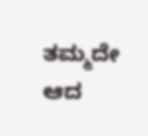ತಮ್ಮದೇ ಆದ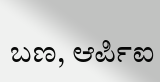ಬಣ, ಆರ್ಪಿಐ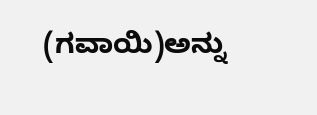(ಗವಾಯಿ)ಅನ್ನು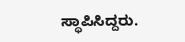ಸ್ಥಾಪಿಸಿದ್ದರು.